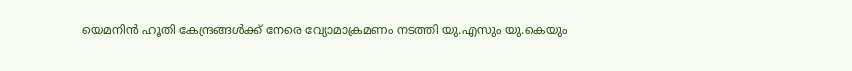യെമനിൻ ഹൂതി കേന്ദ്രങ്ങള്‍ക്ക് നേരെ വ്യോമാക്രമണം നടത്തി യു.എസും യു.കെയും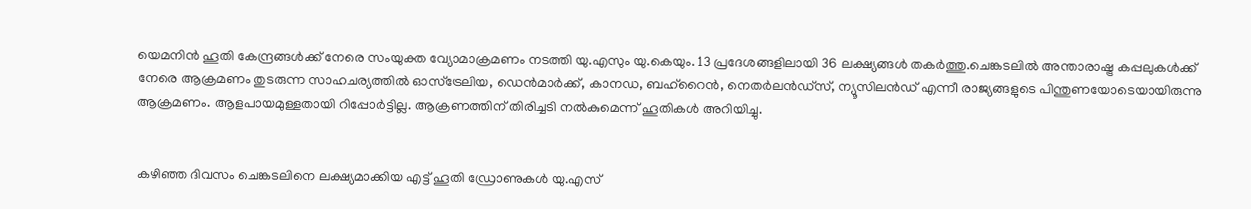യെമനിൻ ഹൂതി കേന്ദ്രങ്ങള്‍ക്ക് നേരെ സംയുക്ത വ്യോമാക്രമണം നടത്തി യു.എസും യു.കെയും. 13 പ്രദേശങ്ങളിലായി 36 ലക്ഷ്യങ്ങള്‍ തകർത്തു.ചെങ്കടലില്‍ അന്താരാഷ്ട്ര കപ്പലുകള്‍ക്ക് നേരെ ആക്രമണം തുടരുന്ന സാഹചര്യത്തില്‍ ഓസ്ട്രേലിയ, ഡെൻമാർക്ക്, കാനഡ, ബഹ്റൈൻ, നെതർലൻഡ്സ്, ന്യൂസിലൻഡ് എന്നീ രാജ്യങ്ങളുടെ പിന്തുണയോടെയായിരുന്നു ആക്രമണം. ആളപായമുള്ളതായി റിപ്പോർട്ടില്ല. ആക്രണത്തിന് തിരിച്ചടി നല്‍കുമെന്ന് ഹൂതികള്‍ അറിയിച്ചു.


കഴിഞ്ഞ ദിവസം ചെങ്കടലിനെ ലക്ഷ്യമാക്കിയ എട്ട് ഹൂതി ഡ്രോണുകള്‍ യു.എസ്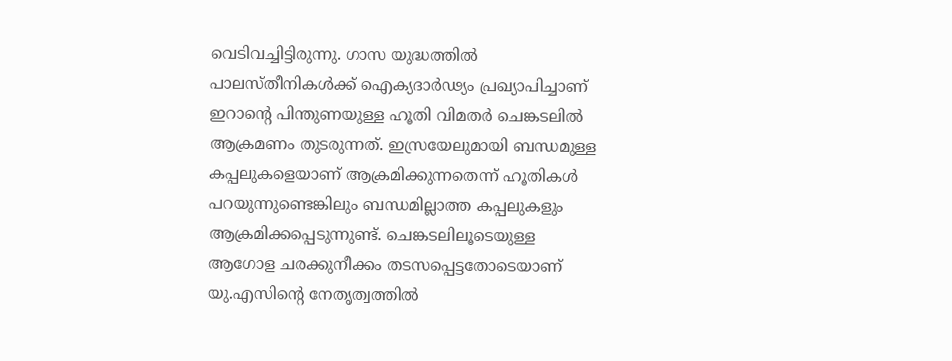വെടിവച്ചിട്ടിരുന്നു. ഗാസ യുദ്ധത്തില്‍ പാലസ്തീനികള്‍ക്ക് ഐക്യദാർഢ്യം പ്രഖ്യാപിച്ചാണ് ഇറാന്റെ പിന്തുണയുള്ള ഹൂതി വിമതർ ചെങ്കടലില്‍ ആക്രമണം തുടരുന്നത്. ഇസ്രയേലുമായി ബന്ധമുള്ള കപ്പലുകളെയാണ് ആക്രമിക്കുന്നതെന്ന് ഹൂതികള്‍ പറയുന്നുണ്ടെങ്കിലും ബന്ധമില്ലാത്ത കപ്പലുകളും ആക്രമിക്കപ്പെടുന്നുണ്ട്. ചെങ്കടലിലൂടെയുള്ള ആഗോള ചരക്കുനീക്കം തടസപ്പെട്ടതോടെയാണ് യു.എസിന്റെ നേതൃത്വത്തില്‍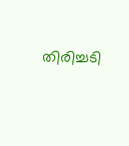തിരിച്ചടി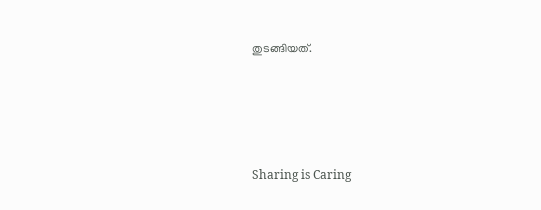തുടങ്ങിയത്.




Sharing is Caring